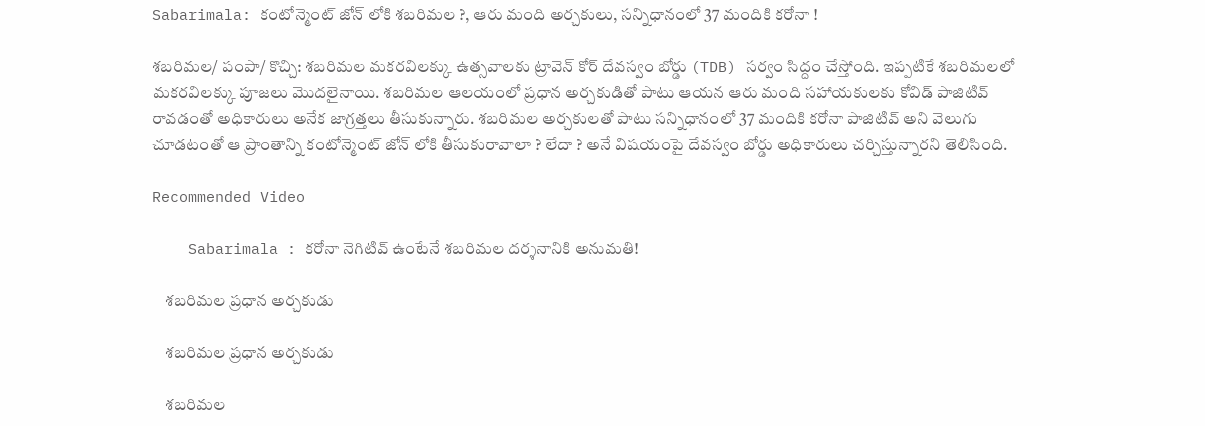Sabarimala: కంటోన్మెంట్ జోన్ లోకి శబరిమల ?, ఆరు మంది అర్చకులు, సన్నిధానంలో 37 మందికి కరోనా !

శబరిమల/ పంపా/ కొచ్చి: శబరిమల మకరవిలక్కు ఉత్సవాలకు ట్రావెన్ కోర్ దేవస్వం బోర్డు (TDB) సర్వం సిద్దం చేస్తోంది. ఇప్పటికే శబరిమలలో మకరవిలక్కు పూజలు మొదలైనాయి. శబరిమల ఆలయంలో ప్రధాన అర్చకుడితో పాటు ఆయన ఆరు మంది సహాయకులకు కోవిడ్ పాజిటివ్ రావడంతో అధికారులు అనేక జాగ్రత్తలు తీసుకున్నారు. శబరిమల అర్చకులతో పాటు సన్నిధానంలో 37 మందికి కరోనా పాజిటివ్ అని వెలుగు చూడటంతో ఆ ప్రాంతాన్ని కంటోన్మెంట్ జోన్ లోకి తీసుకురావాలా ? లేదా ? అనే విషయంపై దేవస్వం బోర్డు అధికారులు చర్చిస్తున్నారని తెలిసింది.

Recommended Video

    Sabarimala : కరోనా నెగిటివ్ ఉంటేనే శబరిమల దర్శనానికి అనుమతి!

    శబరిమల ప్రధాన అర్చకుడు

    శబరిమల ప్రధాన అర్చకుడు

    శబరిమల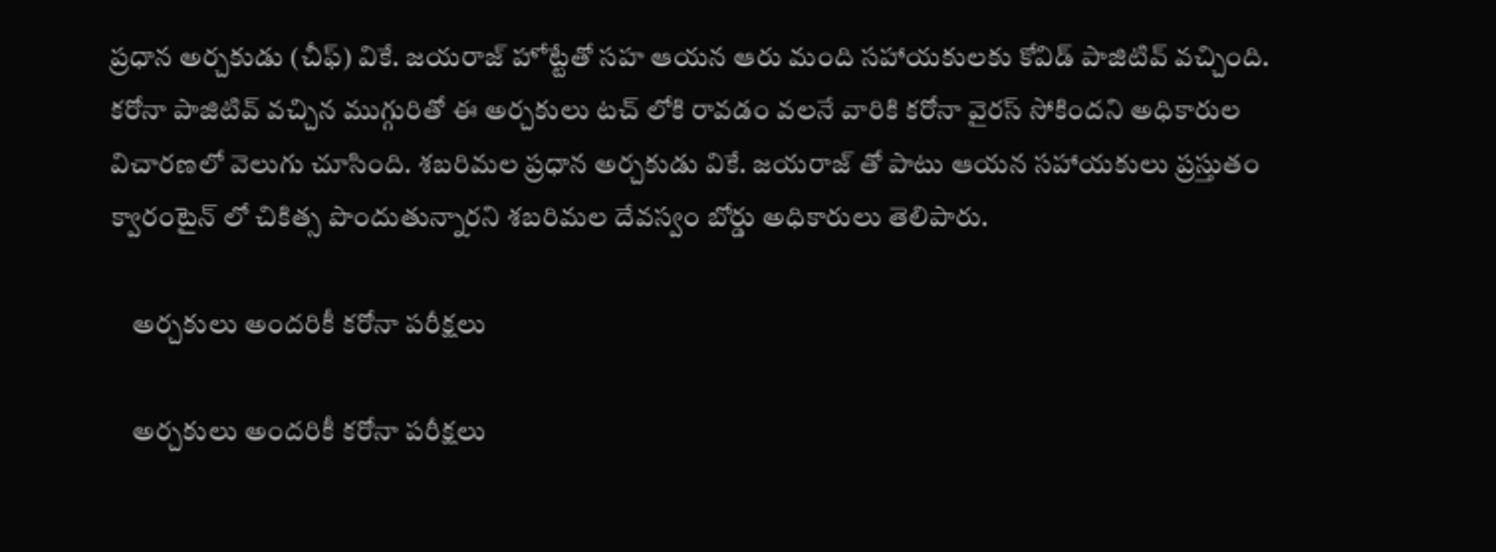ప్రధాన అర్చకుడు (చీఫ్) వికే. జయరాజ్ హోట్టేతో సహ ఆయన ఆరు మంది సహాయకులకు కోవిడ్ పాజిటివ్ వచ్చింది. కరోనా పాజిటివ్ వచ్చిన ముగ్గురితో ఈ అర్చకులు టచ్ లోకి రావడం వలనే వారికి కరోనా వైరస్ సోకిందని అధికారుల విచారణలో వెలుగు చూసింది. శబరిమల ప్రధాన అర్చకుడు వికే. జయరాజ్ తో పాటు ఆయన సహాయకులు ప్రస్తుతం క్వారంటైన్ లో చికిత్స పొందుతున్నారని శబరిమల దేవస్వం బోర్డు అధికారులు తెలిపారు.

    అర్చకులు అందరికీ కరోనా పరీక్షలు

    అర్చకులు అందరికీ కరోనా పరీక్షలు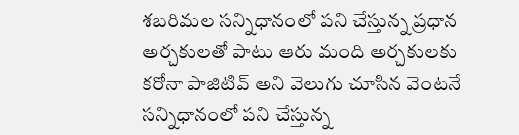శబరిమల సన్నిధానంలో పని చేస్తున్న ప్రధాన అర్చకులతో పాటు ఆరు మంది అర్చకులకు కరోనా పాజిటివ్ అని వెలుగు చూసిన వెంటనే సన్నిధానంలో పని చేస్తున్న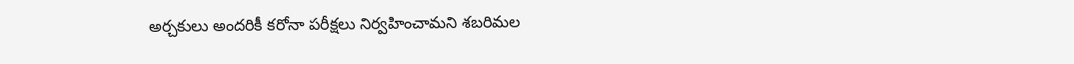అర్చకులు అందరికీ కరోనా పరీక్షలు నిర్వహించామని శబరిమల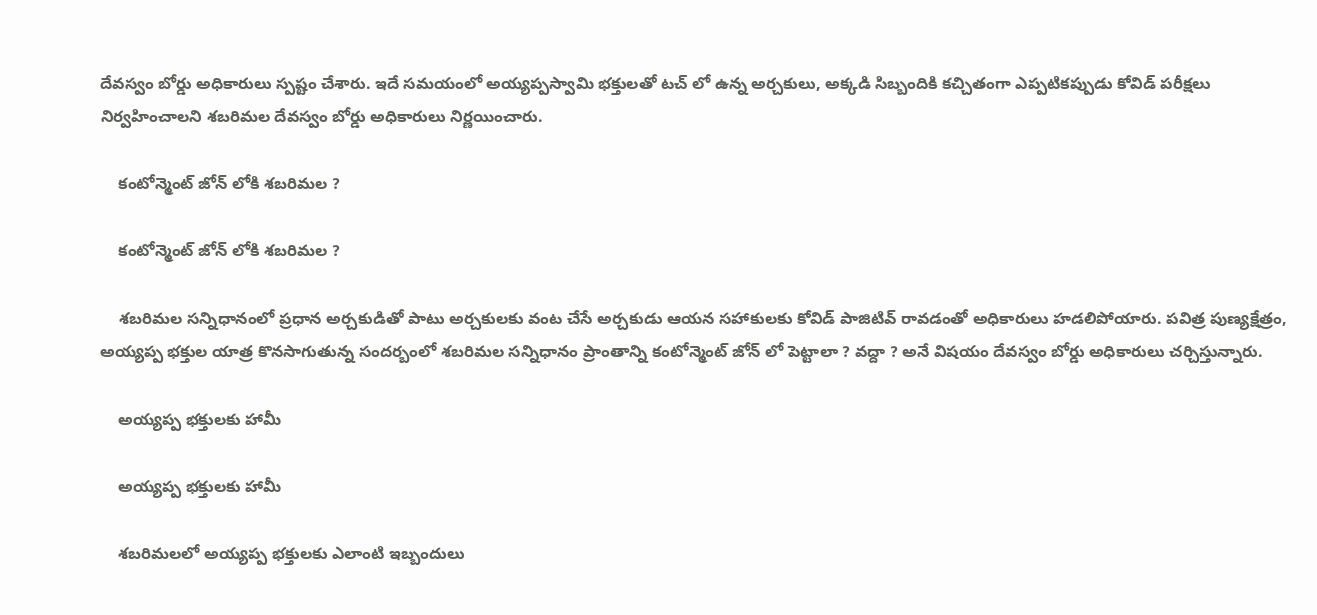దేవస్వం బోర్డు అధికారులు స్పష్టం చేశారు. ఇదే సమయంలో అయ్యప్పస్వామి భక్తులతో టచ్ లో ఉన్న అర్చకులు, అక్కడి సిబ్బందికి కచ్చితంగా ఎప్పటికప్పుడు కోవిడ్ పరీక్షలు నిర్వహించాలని శబరిమల దేవస్వం బోర్డు అధికారులు నిర్ణయించారు.

    కంటోన్మెంట్ జోన్ లోకి శబరిమల ?

    కంటోన్మెంట్ జోన్ లోకి శబరిమల ?

    శబరిమల సన్నిధానంలో ప్రధాన అర్చకుడితో పాటు అర్చకులకు వంట చేసే అర్చకుడు ఆయన సహాకులకు కోవిడ్ పాజిటివ్ రావడంతో అధికారులు హడలిపోయారు. పవిత్ర పుణ్యక్షేత్రం, అయ్యప్ప భక్తుల యాత్ర కొనసాగుతున్న సందర్బంలో శబరిమల సన్నిధానం ప్రాంతాన్ని కంటోన్మెంట్ జోన్ లో పెట్టాలా ? వద్దా ? అనే విషయం దేవస్వం బోర్డు అధికారులు చర్చిస్తున్నారు.

    అయ్యప్ప భక్తులకు హామీ

    అయ్యప్ప భక్తులకు హామీ

    శబరిమలలో అయ్యప్ప భక్తులకు ఎలాంటి ఇబ్బందులు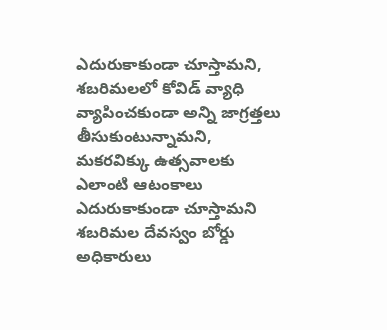ఎదురుకాకుండా చూస్తామని, శబరిమలలో కోవిడ్ వ్యాధి వ్యాపించకుండా అన్ని జాగ్రత్తలు తీసుకుంటున్నామని, మకరవిక్కు ఉత్సవాలకు ఎలాంటి ఆటంకాలు ఎదురుకాకుండా చూస్తామని శబరిమల దేవస్వం బోర్డు అధికారులు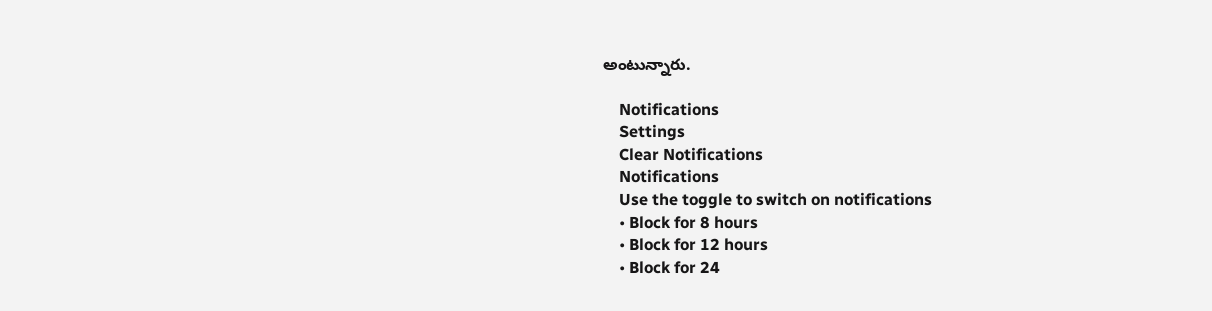అంటున్నారు.

    Notifications
    Settings
    Clear Notifications
    Notifications
    Use the toggle to switch on notifications
    • Block for 8 hours
    • Block for 12 hours
    • Block for 24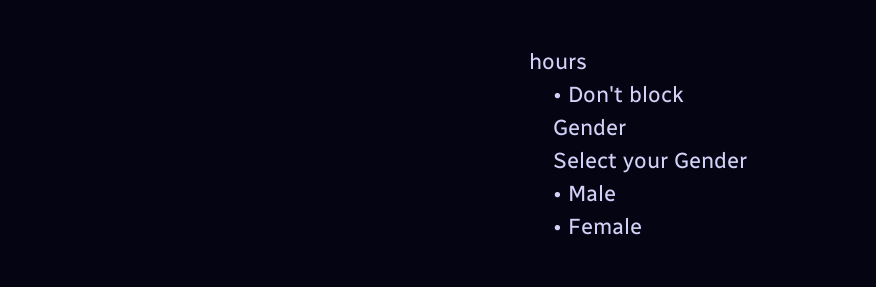hours
    • Don't block
    Gender
    Select your Gender
    • Male
    • Female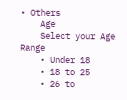• Others
    Age
    Select your Age Range
    • Under 18
    • 18 to 25
    • 26 to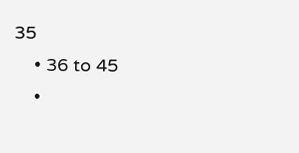35
    • 36 to 45
    •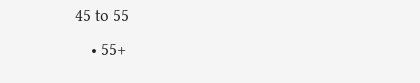45 to 55
    • 55+